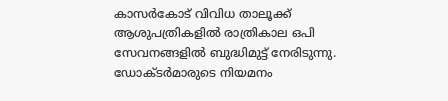കാസർകോട് വിവിധ താലൂക്ക് ആശുപത്രികളിൽ രാത്രികാല ഒപി സേവനങ്ങളിൽ ബുദ്ധിമുട്ട് നേരിടുന്നു. ഡോക്ടർമാരുടെ നിയമനം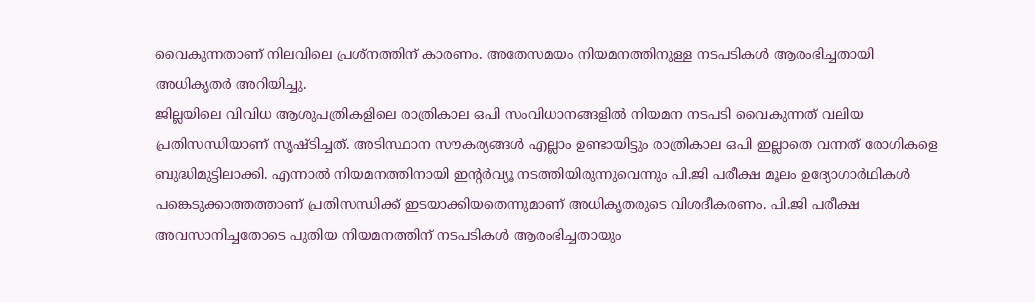വൈകുന്നതാണ് നിലവിലെ പ്രശ്നത്തിന് കാരണം. അതേസമയം നിയമനത്തിനുള്ള നടപടികൾ ആരംഭിച്ചതായി അധികൃതർ അറിയിച്ചു.
ജില്ലയിലെ വിവിധ ആശുപത്രികളിലെ രാത്രികാല ഒപി സംവിധാനങ്ങളിൽ നിയമന നടപടി വൈകുന്നത് വലിയ പ്രതിസന്ധിയാണ് സൃഷ്ടിച്ചത്. അടിസ്ഥാന സൗകര്യങ്ങൾ എല്ലാം ഉണ്ടായിട്ടും രാത്രികാല ഒപി ഇല്ലാതെ വന്നത് രോഗികളെ ബുദ്ധിമുട്ടിലാക്കി. എന്നാൽ നിയമനത്തിനായി ഇന്റർവ്യൂ നടത്തിയിരുന്നുവെന്നും പി.ജി പരീക്ഷ മൂലം ഉദ്യോഗാർഥികൾ പങ്കെടുക്കാത്തത്താണ് പ്രതിസന്ധിക്ക് ഇടയാക്കിയതെന്നുമാണ് അധികൃതരുടെ വിശദീകരണം. പി.ജി പരീക്ഷ അവസാനിച്ചതോടെ പുതിയ നിയമനത്തിന് നടപടികൾ ആരംഭിച്ചതായും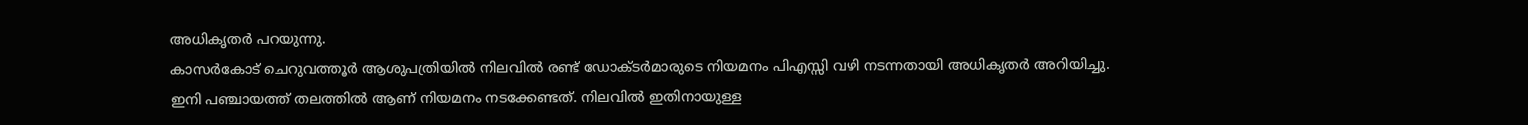അധികൃതർ പറയുന്നു.
കാസർകോട് ചെറുവത്തൂർ ആശുപത്രിയിൽ നിലവിൽ രണ്ട് ഡോക്ടർമാരുടെ നിയമനം പിഎസ്സി വഴി നടന്നതായി അധികൃതർ അറിയിച്ചു. ഇനി പഞ്ചായത്ത് തലത്തിൽ ആണ് നിയമനം നടക്കേണ്ടത്. നിലവിൽ ഇതിനായുള്ള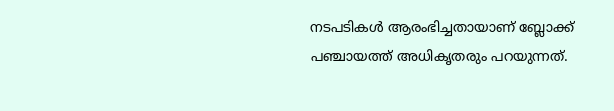നടപടികൾ ആരംഭിച്ചതായാണ് ബ്ലോക്ക് പഞ്ചായത്ത് അധികൃതരും പറയുന്നത്.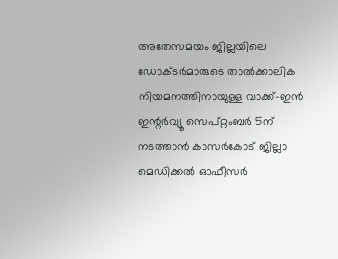അതേസമയം ജില്ലയിലെ ഡോക്ടർമാരുടെ താൽക്കാലിക നിയമനത്തിനായുള്ള വാക്ക്-ഇൻ ഇന്റർവ്യൂ സെപ്റ്റംബർ 5ന് നടത്താൻ കാസർകോട് ജില്ലാ മെഡിക്കൽ ഓഫീസർ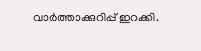വാർത്താക്കുറിപ്പ് ഇറക്കി.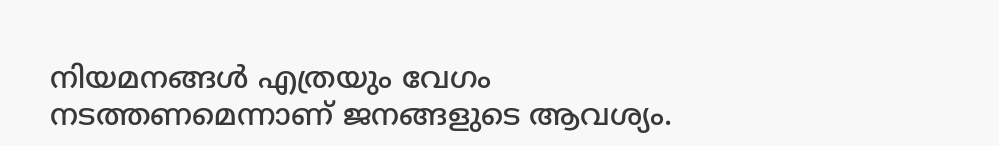നിയമനങ്ങൾ എത്രയും വേഗം നടത്തണമെന്നാണ് ജനങ്ങളുടെ ആവശ്യം.